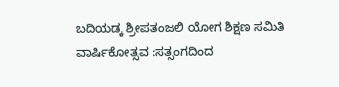ಬದಿಯಡ್ಕ ಶ್ರೀಪತಂಜಲಿ ಯೋಗ ಶಿಕ್ಷಣ ಸಮಿತಿ ವಾರ್ಷಿಕೋತ್ಸವ :ಸತ್ಸಂಗದಿಂದ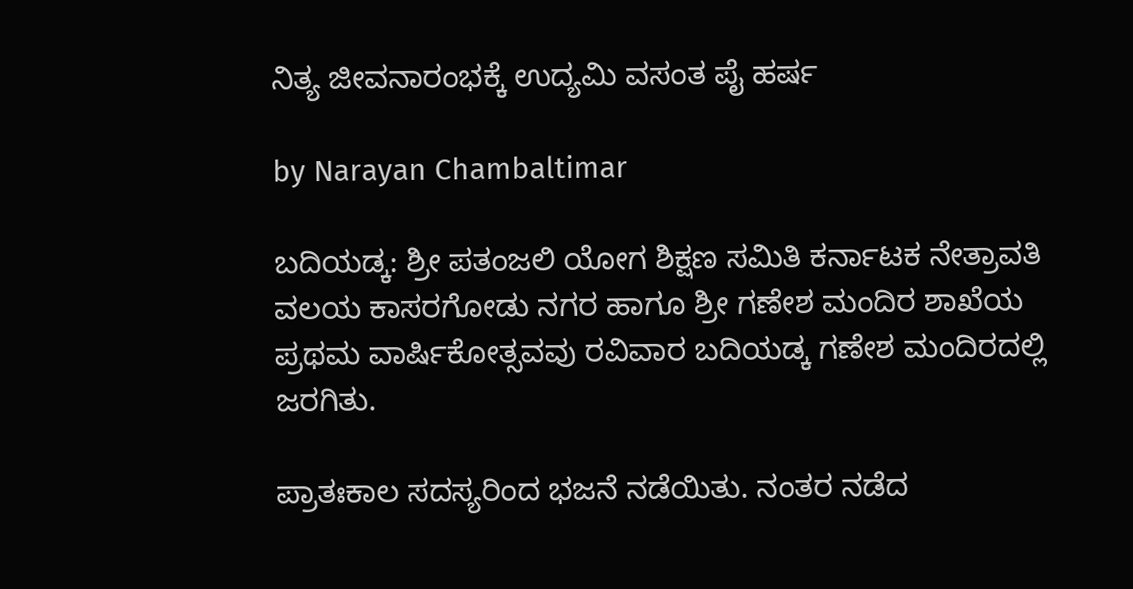ನಿತ್ಯ ಜೀವನಾರಂಭಕ್ಕೆ ಉದ್ಯಮಿ ವಸಂತ ಪೈ ಹರ್ಷ

by Narayan Chambaltimar

ಬದಿಯಡ್ಕ: ಶ್ರೀ ಪತಂಜಲಿ ಯೋಗ ಶಿಕ್ಷಣ ಸಮಿತಿ ಕರ್ನಾಟಕ ನೇತ್ರಾವತಿ ವಲಯ ಕಾಸರಗೋಡು ನಗರ ಹಾಗೂ ಶ್ರೀ ಗಣೇಶ ಮಂದಿರ ಶಾಖೆಯ ಪ್ರಥಮ ವಾರ್ಷಿಕೋತ್ಸವವು ರವಿವಾರ ಬದಿಯಡ್ಕ ಗಣೇಶ ಮಂದಿರದಲ್ಲಿ ಜರಗಿತು.

ಪ್ರಾತಃಕಾಲ ಸದಸ್ಯರಿಂದ ಭಜನೆ ನಡೆಯಿತು. ನಂತರ ನಡೆದ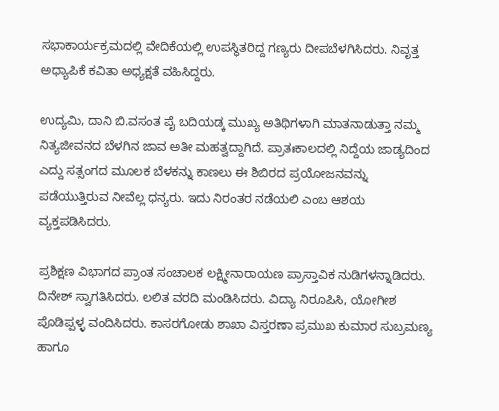ಸಭಾಕಾರ್ಯಕ್ರಮದಲ್ಲಿ ವೇದಿಕೆಯಲ್ಲಿ ಉಪಸ್ಥಿತರಿದ್ದ ಗಣ್ಯರು ದೀಪಬೆಳಗಿಸಿದರು. ನಿವೃತ್ತ ಅಧ್ಯಾಪಿಕೆ ಕವಿತಾ ಅಧ್ಯಕ್ಷತೆ ವಹಿಸಿದ್ದರು.

ಉದ್ಯಮಿ, ದಾನಿ ಬಿ.ವಸಂತ ಪೈ ಬದಿಯಡ್ಕ ಮುಖ್ಯ ಅತಿಥಿಗಳಾಗಿ ಮಾತನಾಡುತ್ತಾ ನಮ್ಮ ನಿತ್ಯಜೀವನದ ಬೆಳಗಿನ ಜಾವ ಅತೀ ಮಹತ್ವದ್ದಾಗಿದೆ. ಪ್ರಾತಃಕಾಲದಲ್ಲಿ ನಿದ್ದೆಯ ಜಾಡ್ಯದಿಂದ ಎದ್ದು ಸತ್ಸಂಗದ ಮೂಲಕ ಬೆಳಕನ್ನು ಕಾಣಲು ಈ ಶಿಬಿರದ ಪ್ರಯೋಜನವನ್ನು ಪಡೆಯುತ್ತಿರುವ ನೀವೆಲ್ಲ ಧನ್ಯರು. ಇದು ನಿರಂತರ ನಡೆಯಲಿ ಎಂಬ ಆಶಯ ವ್ಯಕ್ತಪಡಿಸಿದರು.

ಪ್ರಶಿಕ್ಷಣ ವಿಭಾಗದ ಪ್ರಾಂತ ಸಂಚಾಲಕ ಲಕ್ಷ್ಮೀನಾರಾಯಣ ಪ್ರಾಸ್ತಾವಿಕ ನುಡಿಗಳನ್ನಾಡಿದರು. ದಿನೇಶ್ ಸ್ವಾಗತಿಸಿದರು. ಲಲಿತ ವರದಿ ಮಂಡಿಸಿದರು. ವಿದ್ಯಾ ನಿರೂಪಿಸಿ, ಯೋಗೀಶ ಪೊಡಿಪ್ಪಳ್ಳ ವಂದಿಸಿದರು. ಕಾಸರಗೋಡು ಶಾಖಾ ವಿಸ್ತರಣಾ ಪ್ರಮುಖ ಕುಮಾರ ಸುಬ್ರಮಣ್ಯ ಹಾಗೂ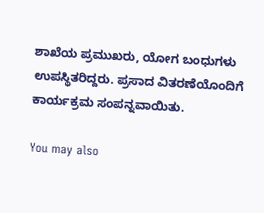ಶಾಖೆಯ ಪ್ರಮುಖರು, ಯೋಗ ಬಂಧುಗಳು ಉಪಸ್ಥಿತರಿದ್ದರು. ಪ್ರಸಾದ ವಿತರಣೆಯೊಂದಿಗೆ ಕಾರ್ಯಕ್ರಮ ಸಂಪನ್ನವಾಯಿತು.

You may also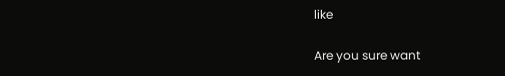like

Are you sure want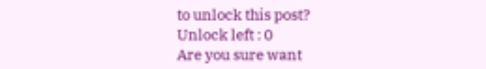to unlock this post?
Unlock left : 0
Are you sure want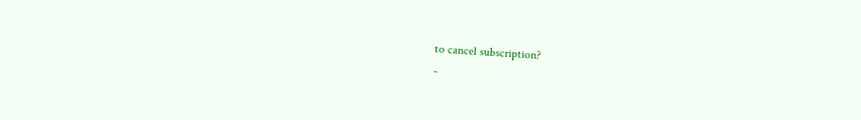to cancel subscription?
-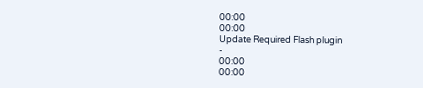00:00
00:00
Update Required Flash plugin
-
00:00
00:00